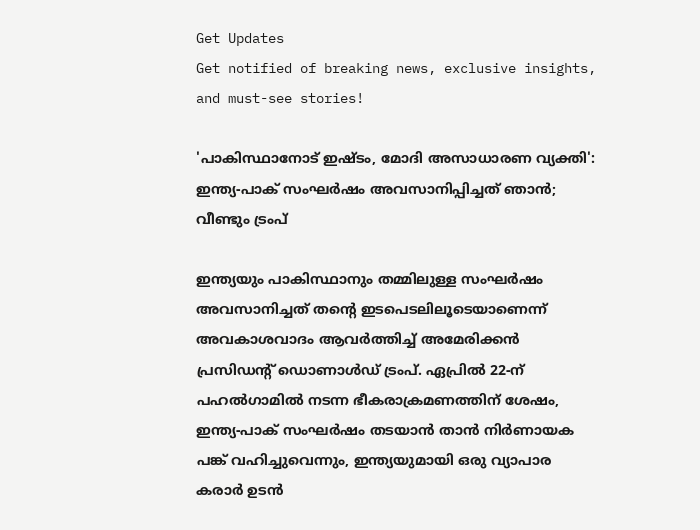Get Updates
Get notified of breaking news, exclusive insights, and must-see stories!

'പാകിസ്ഥാനോട് ഇഷ്ടം, മോദി അസാധാരണ വ്യക്തി': ഇന്ത്യ-പാക് സംഘർഷം അവസാനിപ്പിച്ചത് ഞാന്‍; വീണ്ടും ട്രംപ്

ഇന്ത്യയും പാകിസ്ഥാനും തമ്മിലുള്ള സംഘർഷം അവസാനിച്ചത് തന്റെ ഇടപെടലിലൂടെയാണെന്ന് അവകാശവാദം ആവർത്തിച്ച് അമേരിക്കന്‍ പ്രസിഡന്റ് ഡൊണാള്‍ഡ് ട്രംപ്. ഏപ്രിൽ 22-ന് പഹൽഗാമിൽ നടന്ന ഭീകരാക്രമണത്തിന് ശേഷം, ഇന്ത്യ-പാക് സംഘർഷം തടയാൻ താൻ നിർണായക പങ്ക് വഹിച്ചുവെന്നും, ഇന്ത്യയുമായി ഒരു വ്യാപാര കരാർ ഉടൻ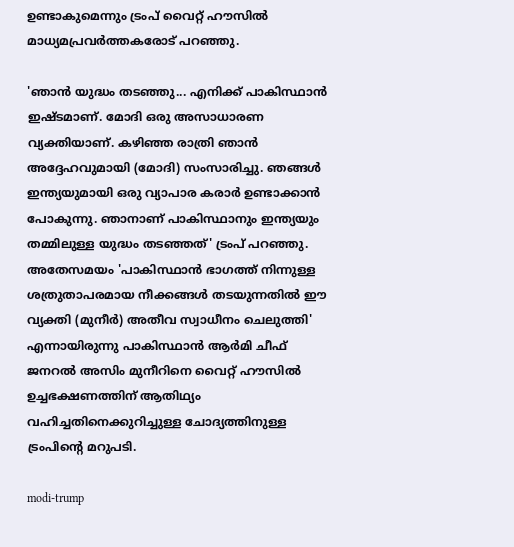ഉണ്ടാകുമെന്നും ട്രംപ് വൈറ്റ് ഹൗസിൽ മാധ്യമപ്രവർത്തകരോട് പറഞ്ഞു.

'ഞാൻ യുദ്ധം തടഞ്ഞു... എനിക്ക് പാകിസ്ഥാൻ ഇഷ്ടമാണ്. മോദി ഒരു അസാധാരണ വ്യക്തിയാണ്. കഴിഞ്ഞ രാത്രി ഞാൻ അദ്ദേഹവുമായി (മോദി) സംസാരിച്ചു. ഞങ്ങൾ ഇന്ത്യയുമായി ഒരു വ്യാപാര കരാർ ഉണ്ടാക്കാൻ പോകുന്നു. ഞാനാണ് പാകിസ്ഥാനും ഇന്ത്യയും തമ്മിലുള്ള യുദ്ധം തടഞ്ഞത്' ട്രംപ് പറഞ്ഞു. അതേസമയം 'പാകിസ്ഥാൻ ഭാഗത്ത് നിന്നുള്ള ശത്രുതാപരമായ നീക്കങ്ങൾ തടയുന്നതിൽ ഈ വ്യക്തി (മുനീർ) അതീവ സ്വാധീനം ചെലുത്തി' എന്നായിരുന്നു പാകിസ്ഥാൻ ആർമി ചീഫ് ജനറൽ അസിം മുനീറിനെ വൈറ്റ് ഹൗസിൽ ഉച്ചഭക്ഷണത്തിന് ആതിഥ്യം വഹിച്ചതിനെക്കുറിച്ചുള്ള ചോദ്യത്തിനുള്ള ട്രംപിന്റെ മറുപടി.

modi-trump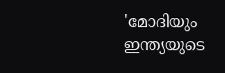'മോദിയും ഇന്ത്യയുടെ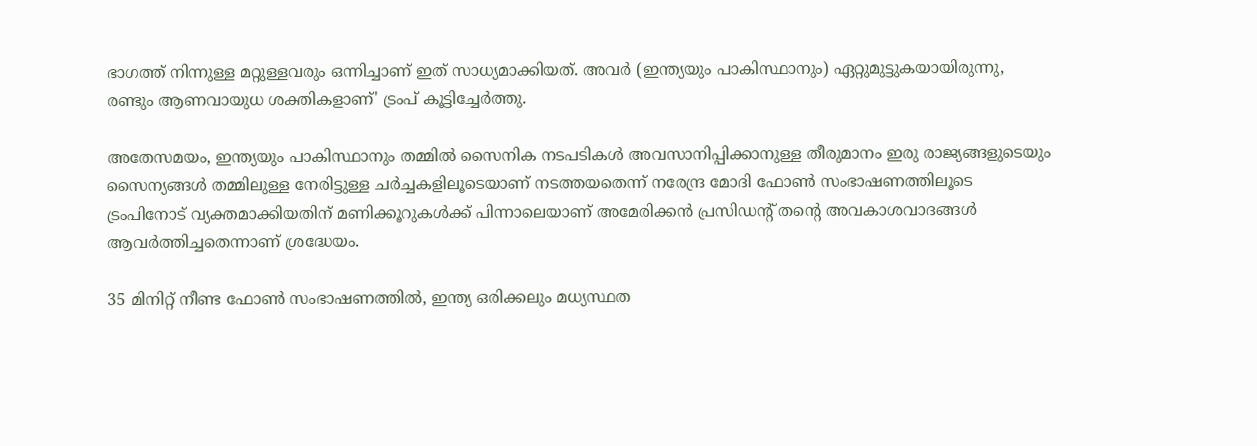ഭാഗത്ത് നിന്നുള്ള മറ്റുള്ളവരും ഒന്നിച്ചാണ് ഇത് സാധ്യമാക്കിയത്. അവർ (ഇന്ത്യയും പാകിസ്ഥാനും) ഏറ്റുമുട്ടുകയായിരുന്നു, രണ്ടും ആണവായുധ ശക്തികളാണ്' ട്രംപ് കൂട്ടിച്ചേർത്തു.

അതേസമയം, ഇന്ത്യയും പാകിസ്ഥാനും തമ്മിൽ സൈനിക നടപടികൾ അവസാനിപ്പിക്കാനുള്ള തീരുമാനം ഇരു രാജ്യങ്ങളുടെയും സൈന്യങ്ങൾ തമ്മിലുള്ള നേരിട്ടുള്ള ചർച്ചകളിലൂടെയാണ് നടത്തയതെന്ന് നരേന്ദ്ര മോദി ഫോണ്‍ സംഭാഷണത്തിലൂടെ ട്രംപിനോട് വ്യക്തമാക്കിയതിന് മണിക്കൂറുകള്‍ക്ക് പിന്നാലെയാണ് അമേരിക്കന്‍ പ്രസിഡന്റ് തന്റെ അവകാശവാദങ്ങള്‍ ആവർത്തിച്ചതെന്നാണ് ശ്രദ്ധേയം.

35 മിനിറ്റ് നീണ്ട ഫോൺ സംഭാഷണത്തിൽ, ഇന്ത്യ ഒരിക്കലും മധ്യസ്ഥത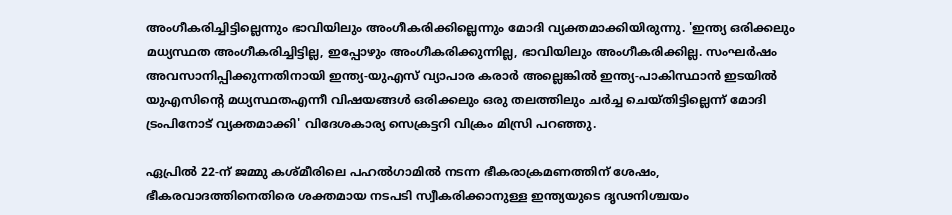അംഗീകരിച്ചിട്ടില്ലെന്നും ഭാവിയിലും അംഗീകരിക്കില്ലെന്നും മോദി വ്യക്തമാക്കിയിരുന്നു. 'ഇന്ത്യ ഒരിക്കലും മധ്യസ്ഥത അംഗീകരിച്ചിട്ടില്ല, ഇപ്പോഴും അംഗീകരിക്കുന്നില്ല, ഭാവിയിലും അംഗീകരിക്കില്ല. സംഘർഷം അവസാനിപ്പിക്കുന്നതിനായി ഇന്ത്യ-യുഎസ് വ്യാപാര കരാർ അല്ലെങ്കിൽ ഇന്ത്യ-പാകിസ്ഥാൻ ഇടയിൽ യുഎസിന്റെ മധ്യസ്ഥതഎന്നീ വിഷയങ്ങൾ ഒരിക്കലും ഒരു തലത്തിലും ചർച്ച ചെയ്തിട്ടില്ലെന്ന് മോദി ട്രംപിനോട് വ്യക്തമാക്കി' വിദേശകാര്യ സെക്രട്ടറി വിക്രം മിസ്രി പറഞ്ഞു.

ഏപ്രിൽ 22-ന് ജമ്മു കശ്മീരിലെ പഹൽഗാമിൽ നടന്ന ഭീകരാക്രമണത്തിന് ശേഷം, ഭീകരവാദത്തിനെതിരെ ശക്തമായ നടപടി സ്വീകരിക്കാനുള്ള ഇന്ത്യയുടെ ദൃഢനിശ്ചയം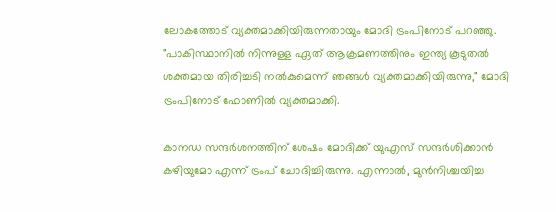ലോകത്തോട് വ്യക്തമാക്കിയിരുന്നതായും മോദി ട്രംപിനോട് പറഞ്ഞു. "പാകിസ്ഥാനിൽ നിന്നുള്ള ഏത് ആക്രമണത്തിനും ഇന്ത്യ കൂടുതൽ ശക്തമായ തിരിച്ചടി നൽകുമെന്ന് ഞങ്ങൾ വ്യക്തമാക്കിയിരുന്നു," മോദി ട്രംപിനോട് ഫോണില്‍ വ്യക്തമാക്കി.

കാനഡ സന്ദർശനത്തിന് ശേഷം മോദിക്ക് യുഎസ് സന്ദർശിക്കാൻ കഴിയുമോ എന്ന് ട്രംപ് ചോദിച്ചിരുന്നു. എന്നാൽ, മുൻനിശ്ചയിച്ച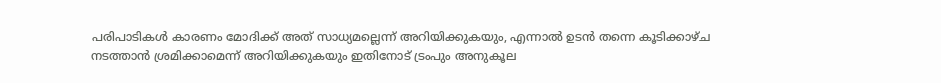പരിപാടികൾ കാരണം മോദിക്ക് അത് സാധ്യമല്ലെന്ന് അറിയിക്കുകയും, എന്നാൽ ഉടൻ തന്നെ കൂടിക്കാഴ്ച നടത്താൻ ശ്രമിക്കാമെന്ന് അറിയിക്കുകയും ഇതിനോട് ട്രംപും അനുകൂല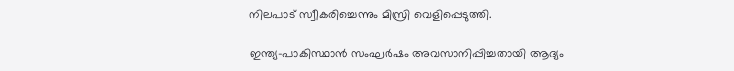നിലപാട് സ്വീകരിച്ചെന്നും മിസ്രി വെളിപ്പെടുത്തി.

ഇന്ത്യ-പാകിസ്ഥാൻ സംഘർഷം അവസാനിപ്പിച്ചതായി ആദ്യം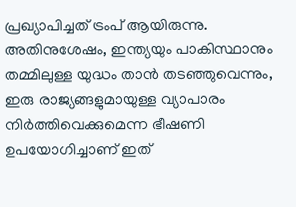പ്രഖ്യാപിച്ചത് ട്രംപ് ആയിരുന്നു. അതിനുശേഷം, ഇന്ത്യയും പാകിസ്ഥാനും തമ്മിലുള്ള യുദ്ധം താൻ തടഞ്ഞുവെന്നും, ഇരു രാജ്യങ്ങളുമായുള്ള വ്യാപാരം നിർത്തിവെക്കുമെന്ന ഭീഷണി ഉപയോഗിച്ചാണ് ഇത്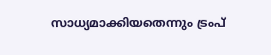സാധ്യമാക്കിയതെന്നും ട്രംപ്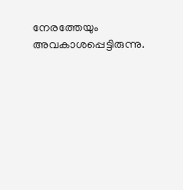നേരത്തേയും അവകാശപ്പെട്ടിരുന്നു.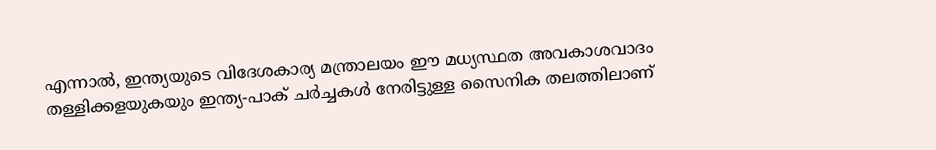എന്നാൽ, ഇന്ത്യയുടെ വിദേശകാര്യ മന്ത്രാലയം ഈ മധ്യസ്ഥത അവകാശവാദം തള്ളിക്കളയുകയും ഇന്ത്യ-പാക് ചർച്ചകൾ നേരിട്ടുള്ള സൈനിക തലത്തിലാണ്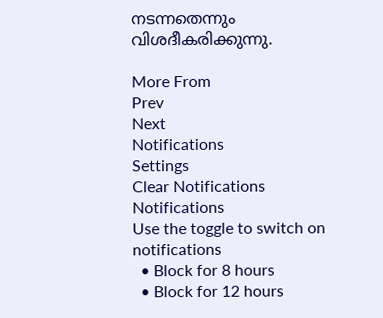നടന്നതെന്നും വിശദീകരിക്കുന്നു.

More From
Prev
Next
Notifications
Settings
Clear Notifications
Notifications
Use the toggle to switch on notifications
  • Block for 8 hours
  • Block for 12 hours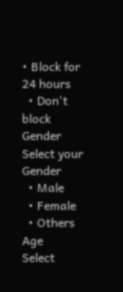• Block for 24 hours
  • Don't block
Gender
Select your Gender
  • Male
  • Female
  • Others
Age
Select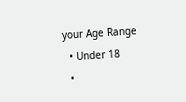your Age Range
  • Under 18
  •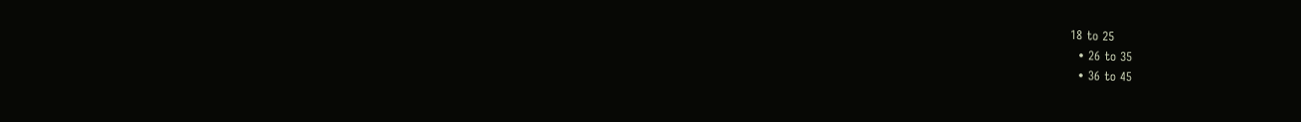18 to 25
  • 26 to 35
  • 36 to 45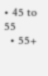• 45 to 55
  • 55+